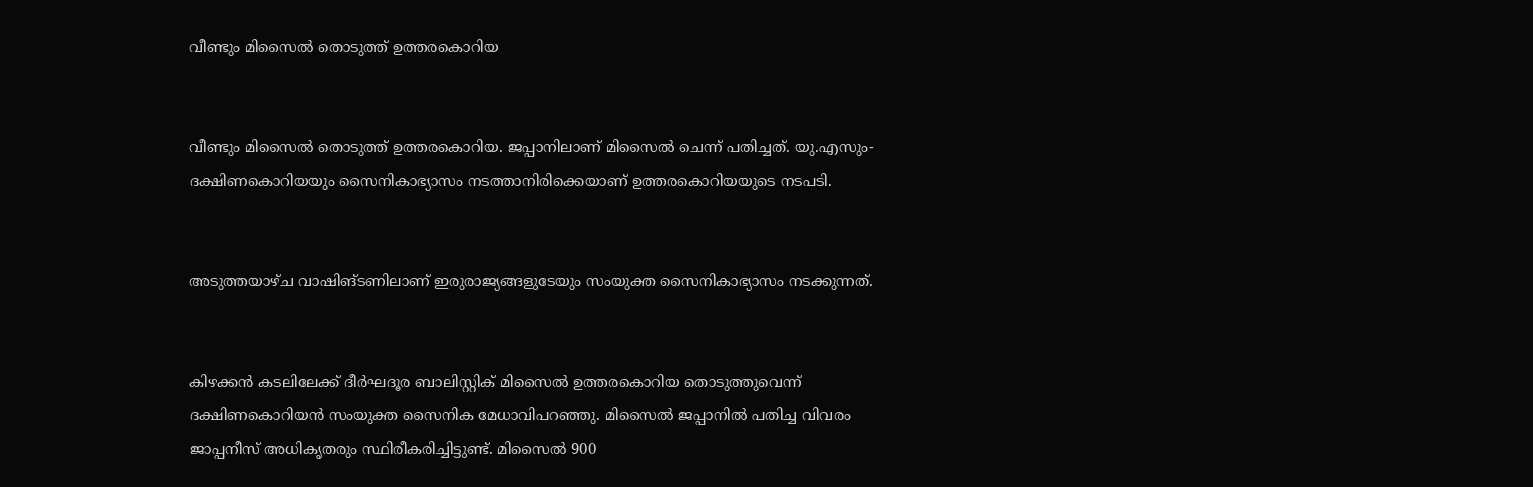വീണ്ടും മിസൈല്‍ തൊടുത്ത് ഉത്തരകൊറിയ


വീണ്ടും മിസൈല്‍ തൊടുത്ത് ഉത്തരകൊറിയ. ജപ്പാനിലാണ് മിസൈല്‍ ചെന്ന് പതിച്ചത്. യു.എസും-ദക്ഷിണകൊറിയയും സൈനികാഭ്യാസം നടത്താനിരിക്കെയാണ് ഉത്തരകൊറിയയുടെ നടപടി.


അടുത്തയാഴ്ച വാഷിങ്ടണിലാണ് ഇരുരാജ്യങ്ങളുടേയും സംയുക്ത സൈനികാഭ്യാസം നടക്കുന്നത്.


കിഴക്കന്‍ കടലിലേക്ക് ദീര്‍ഘദൂര ബാലിസ്റ്റിക് മിസൈല്‍ ഉത്തരകൊറിയ തൊടുത്തുവെന്ന് ദക്ഷിണകൊറിയന്‍ സംയുക്ത സൈനിക മേധാവിപറഞ്ഞു. മിസൈല്‍ ജപ്പാനില്‍ പതിച്ച വിവരം ജാപ്പനീസ് അധികൃതരും സ്ഥിരീകരിച്ചിട്ടുണ്ട്. മിസൈല്‍ 900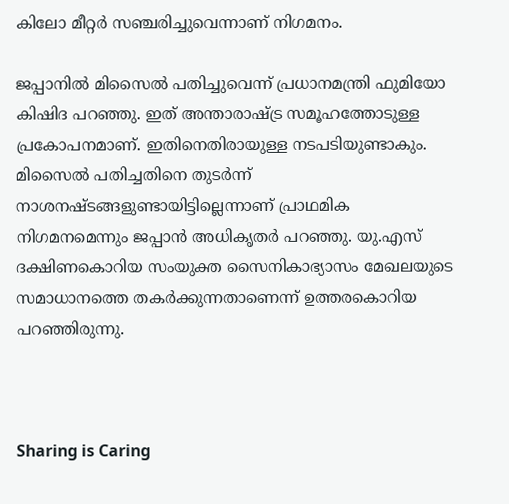കിലോ മീറ്റര്‍ സഞ്ചരിച്ചുവെന്നാണ് നിഗമനം.

ജപ്പാനില്‍ മിസൈല്‍ പതിച്ചുവെന്ന് പ്രധാനമന്ത്രി ഫുമിയോ കിഷിദ പറഞ്ഞു. ഇത് അന്താരാഷ്ട്ര സമൂഹത്തോടുള്ള പ്രകോപനമാണ്. ഇതിനെതിരായുള്ള നടപടിയുണ്ടാകും. മിസൈല്‍ പതിച്ചതിനെ തുടര്‍ന്ന് നാശനഷ്ടങ്ങളുണ്ടായിട്ടില്ലെന്നാണ് പ്രാഥമിക നിഗമനമെന്നും ജപ്പാന്‍ അധികൃതര്‍ പറഞ്ഞു. യു.എസ് ദക്ഷിണകൊറിയ സംയുക്ത സൈനികാഭ്യാസം മേഖലയുടെ സമാധാനത്തെ തകര്‍ക്കുന്നതാണെന്ന് ഉത്തരകൊറിയ പറഞ്ഞിരുന്നു.



Sharing is Caring